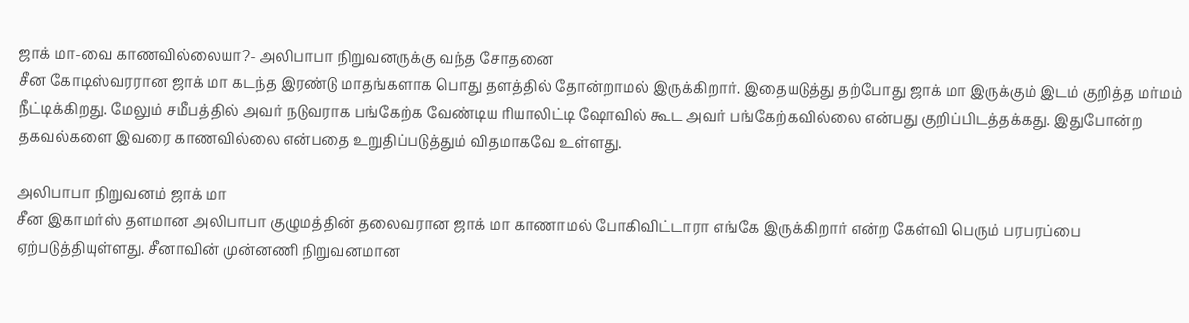ஜாக் மா-வை காணவில்லையா?- அலிபாபா நிறுவனருக்கு வந்த சோதனை
சீன கோடிஸ்வரரான ஜாக் மா கடந்த இரண்டு மாதங்களாக பொது தளத்தில் தோன்றாமல் இருக்கிறார். இதையடுத்து தற்போது ஜாக் மா இருக்கும் இடம் குறித்த மர்மம் நீட்டிக்கிறது. மேலும் சமீபத்தில் அவர் நடுவராக பங்கேற்க வேண்டிய ரியாலிட்டி ஷோவில் கூட அவர் பங்கேற்கவில்லை என்பது குறிப்பிடத்தக்கது. இதுபோன்ற தகவல்களை இவரை காணவில்லை என்பதை உறுதிப்படுத்தும் விதமாகவே உள்ளது.

அலிபாபா நிறுவனம் ஜாக் மா
சீன இகாமர்ஸ் தளமான அலிபாபா குழுமத்தின் தலைவரான ஜாக் மா காணாமல் போகிவிட்டாரா எங்கே இருக்கிறார் என்ற கேள்வி பெரும் பரபரப்பை ஏற்படுத்தியுள்ளது. சீனாவின் முன்னணி நிறுவனமான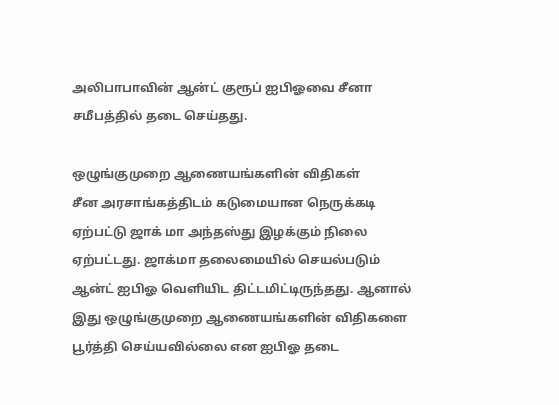அலிபாபாவின் ஆன்ட் குரூப் ஐபிஓவை சீனா சமீபத்தில் தடை செய்தது.

ஒழுங்குமுறை ஆணையங்களின் விதிகள்
சீன அரசாங்கத்திடம் கடுமையான நெருக்கடி ஏற்பட்டு ஜாக் மா அந்தஸ்து இழக்கும் நிலை ஏற்பட்டது. ஜாக்மா தலைமையில் செயல்படும் ஆன்ட் ஐபிஓ வெளியிட திட்டமிட்டிருந்தது. ஆனால் இது ஒழுங்குமுறை ஆணையங்களின் விதிகளை பூர்த்தி செய்யவில்லை என ஐபிஓ தடை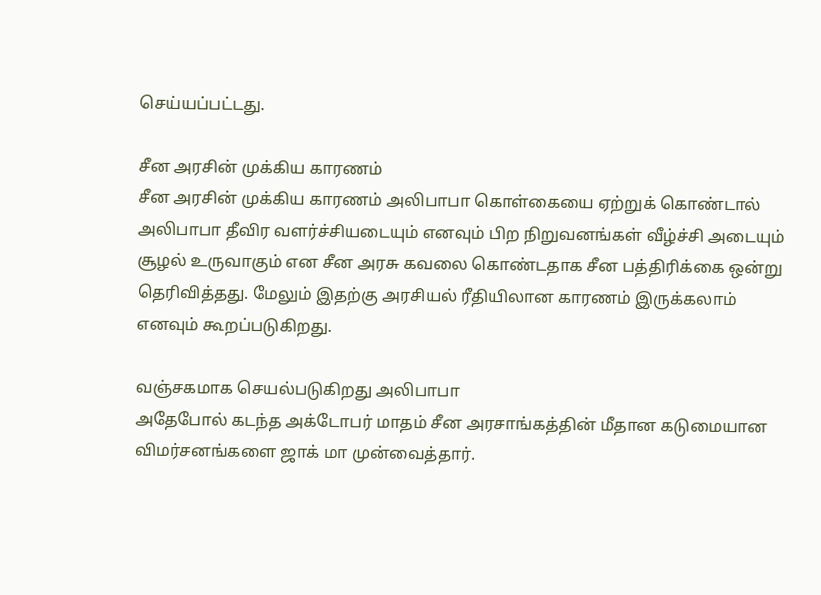செய்யப்பட்டது.

சீன அரசின் முக்கிய காரணம்
சீன அரசின் முக்கிய காரணம் அலிபாபா கொள்கையை ஏற்றுக் கொண்டால் அலிபாபா தீவிர வளர்ச்சியடையும் எனவும் பிற நிறுவனங்கள் வீழ்ச்சி அடையும் சூழல் உருவாகும் என சீன அரசு கவலை கொண்டதாக சீன பத்திரிக்கை ஒன்று தெரிவித்தது. மேலும் இதற்கு அரசியல் ரீதியிலான காரணம் இருக்கலாம் எனவும் கூறப்படுகிறது.

வஞ்சகமாக செயல்படுகிறது அலிபாபா
அதேபோல் கடந்த அக்டோபர் மாதம் சீன அரசாங்கத்தின் மீதான கடுமையான விமர்சனங்களை ஜாக் மா முன்வைத்தார்.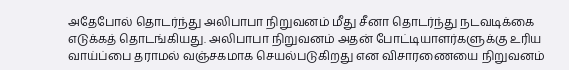அதேபோல் தொடர்ந்து அலிபாபா நிறுவனம் மீது சீனா தொடர்ந்து நடவடிக்கை எடுக்கத் தொடங்கியது. அலிபாபா நிறுவனம் அதன் போட்டியாளர்களுக்கு உரிய வாய்ப்பை தராமல் வஞ்சகமாக செயல்படுகிறது என விசாரணையை நிறுவனம்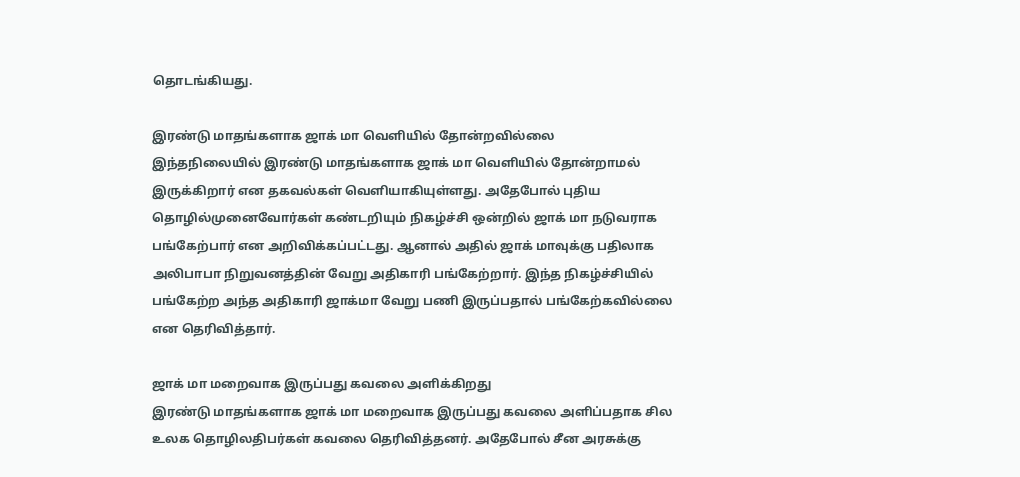தொடங்கியது.

இரண்டு மாதங்களாக ஜாக் மா வெளியில் தோன்றவில்லை
இந்தநிலையில் இரண்டு மாதங்களாக ஜாக் மா வெளியில் தோன்றாமல் இருக்கிறார் என தகவல்கள் வெளியாகியுள்ளது. அதேபோல் புதிய தொழில்முனைவோர்கள் கண்டறியும் நிகழ்ச்சி ஒன்றில் ஜாக் மா நடுவராக பங்கேற்பார் என அறிவிக்கப்பட்டது. ஆனால் அதில் ஜாக் மாவுக்கு பதிலாக அலிபாபா நிறுவனத்தின் வேறு அதிகாரி பங்கேற்றார். இந்த நிகழ்ச்சியில் பங்கேற்ற அந்த அதிகாரி ஜாக்மா வேறு பணி இருப்பதால் பங்கேற்கவில்லை என தெரிவித்தார்.

ஜாக் மா மறைவாக இருப்பது கவலை அளிக்கிறது
இரண்டு மாதங்களாக ஜாக் மா மறைவாக இருப்பது கவலை அளிப்பதாக சில உலக தொழிலதிபர்கள் கவலை தெரிவித்தனர். அதேபோல் சீன அரசுக்கு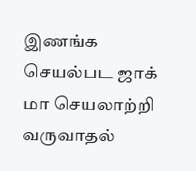இணங்க செயல்பட ஜாக் மா செயலாற்றி வருவாதல்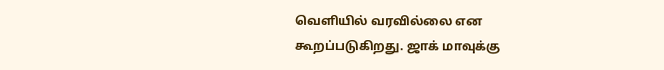வெளியில் வரவில்லை என கூறப்படுகிறது. ஜாக் மாவுக்கு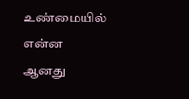உண்மையில் என்ன ஆனது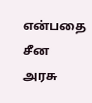என்பதை சீன அரசு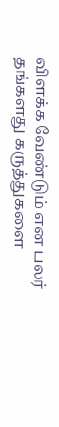விளக்க வேண்டும் என பலர் தங்களது கருத்துகளை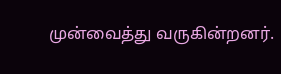முன்வைத்து வருகின்றனர்.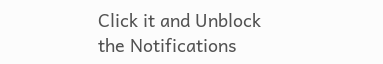Click it and Unblock the Notifications